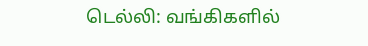டெல்லி: வங்கிகளில்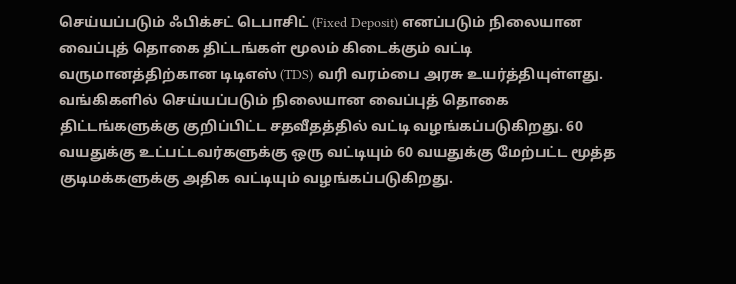செய்யப்படும் ஃபிக்சட் டெபாசிட் (Fixed Deposit) எனப்படும் நிலையான வைப்புத் தொகை திட்டங்கள் மூலம் கிடைக்கும் வட்டி வருமானத்திற்கான டிடிஎஸ் (TDS) வரி வரம்பை அரசு உயர்த்தியுள்ளது.
வங்கிகளில் செய்யப்படும் நிலையான வைப்புத் தொகை திட்டங்களுக்கு குறிப்பிட்ட சதவீதத்தில் வட்டி வழங்கப்படுகிறது. 60 வயதுக்கு உட்பட்டவர்களுக்கு ஒரு வட்டியும் 60 வயதுக்கு மேற்பட்ட மூத்த குடிமக்களுக்கு அதிக வட்டியும் வழங்கப்படுகிறது.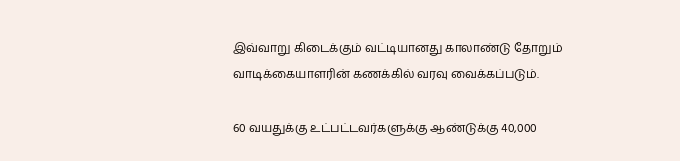இவ்வாறு கிடைக்கும் வட்டியானது காலாண்டு தோறும் வாடிக்கையாளரின் கணக்கில் வரவு வைக்கப்படும்.

60 வயதுக்கு உட்பட்டவர்களுக்கு ஆண்டுக்கு 40,000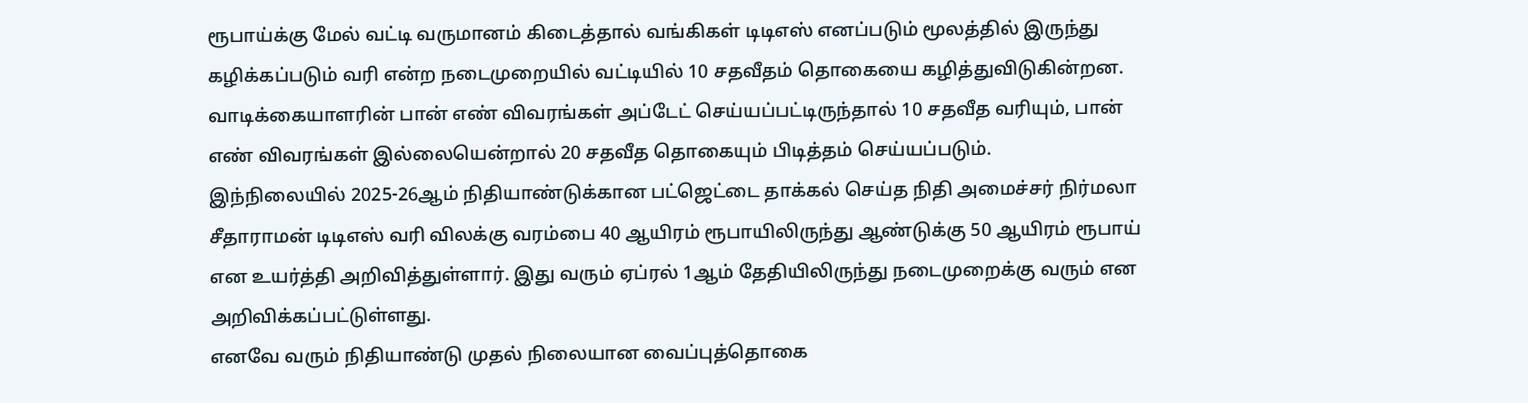ரூபாய்க்கு மேல் வட்டி வருமானம் கிடைத்தால் வங்கிகள் டிடிஎஸ் எனப்படும் மூலத்தில் இருந்து கழிக்கப்படும் வரி என்ற நடைமுறையில் வட்டியில் 10 சதவீதம் தொகையை கழித்துவிடுகின்றன. வாடிக்கையாளரின் பான் எண் விவரங்கள் அப்டேட் செய்யப்பட்டிருந்தால் 10 சதவீத வரியும், பான் எண் விவரங்கள் இல்லையென்றால் 20 சதவீத தொகையும் பிடித்தம் செய்யப்படும்.
இந்நிலையில் 2025-26ஆம் நிதியாண்டுக்கான பட்ஜெட்டை தாக்கல் செய்த நிதி அமைச்சர் நிர்மலா சீதாராமன் டிடிஎஸ் வரி விலக்கு வரம்பை 40 ஆயிரம் ரூபாயிலிருந்து ஆண்டுக்கு 50 ஆயிரம் ரூபாய் என உயர்த்தி அறிவித்துள்ளார். இது வரும் ஏப்ரல் 1ஆம் தேதியிலிருந்து நடைமுறைக்கு வரும் என அறிவிக்கப்பட்டுள்ளது.
எனவே வரும் நிதியாண்டு முதல் நிலையான வைப்புத்தொகை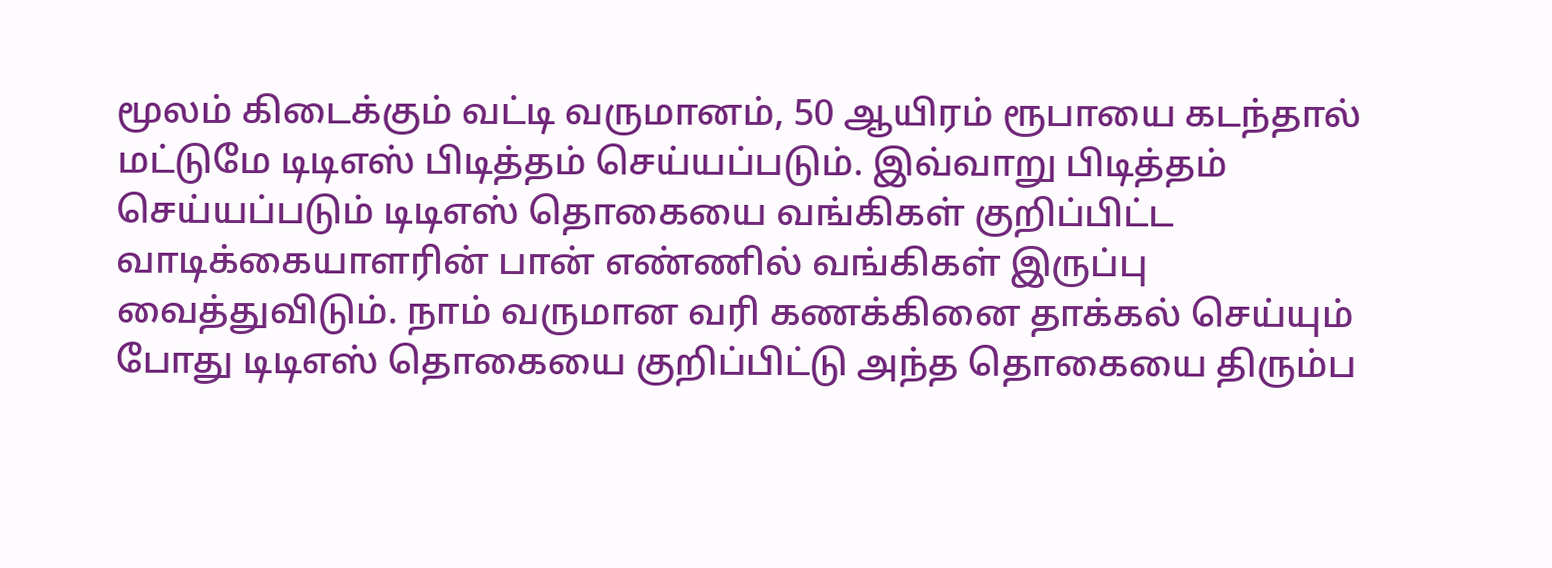மூலம் கிடைக்கும் வட்டி வருமானம், 50 ஆயிரம் ரூபாயை கடந்தால் மட்டுமே டிடிஎஸ் பிடித்தம் செய்யப்படும். இவ்வாறு பிடித்தம் செய்யப்படும் டிடிஎஸ் தொகையை வங்கிகள் குறிப்பிட்ட வாடிக்கையாளரின் பான் எண்ணில் வங்கிகள் இருப்பு வைத்துவிடும். நாம் வருமான வரி கணக்கினை தாக்கல் செய்யும் போது டிடிஎஸ் தொகையை குறிப்பிட்டு அந்த தொகையை திரும்ப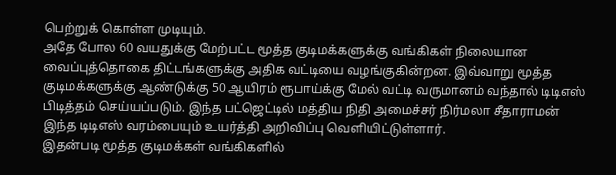பெற்றுக் கொள்ள முடியும்.
அதே போல 60 வயதுக்கு மேற்பட்ட மூத்த குடிமக்களுக்கு வங்கிகள் நிலையான வைப்புத்தொகை திட்டங்களுக்கு அதிக வட்டியை வழங்குகின்றன. இவ்வாறு மூத்த குடிமக்களுக்கு ஆண்டுக்கு 50 ஆயிரம் ரூபாய்க்கு மேல் வட்டி வருமானம் வந்தால் டிடிஎஸ் பிடித்தம் செய்யப்படும். இந்த பட்ஜெட்டில் மத்திய நிதி அமைச்சர் நிர்மலா சீதாராமன் இந்த டிடிஎஸ் வரம்பையும் உயர்த்தி அறிவிப்பு வெளியிட்டுள்ளார்.
இதன்படி மூத்த குடிமக்கள் வங்கிகளில்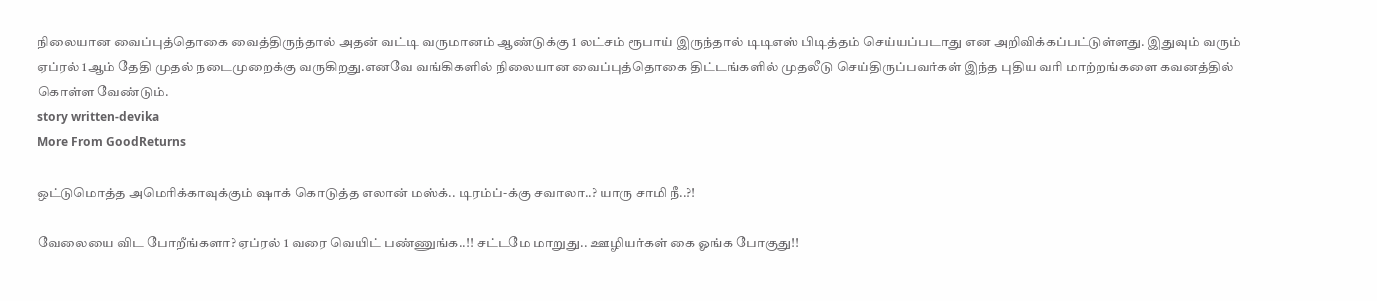நிலையான வைப்புத்தொகை வைத்திருந்தால் அதன் வட்டி வருமானம் ஆண்டுக்கு 1 லட்சம் ரூபாய் இருந்தால் டிடிஎஸ் பிடித்தம் செய்யப்படாது என அறிவிக்கப்பட்டுள்ளது. இதுவும் வரும் ஏப்ரல் 1ஆம் தேதி முதல் நடைமுறைக்கு வருகிறது.எனவே வங்கிகளில் நிலையான வைப்புத்தொகை திட்டங்களில் முதலீடு செய்திருப்பவர்கள் இந்த புதிய வரி மாற்றங்களை கவனத்தில் கொள்ள வேண்டும்.
story written-devika
More From GoodReturns

ஒட்டுமொத்த அமெரிக்காவுக்கும் ஷாக் கொடுத்த எலான் மஸ்க்.. டிரம்ப்-க்கு சவாலா..? யாரு சாமி நீ..?!

வேலையை விட போறீங்களா? ஏப்ரல் 1 வரை வெயிட் பண்ணுங்க..!! சட்டமே மாறுது.. ஊழியர்கள் கை ஓங்க போகுது!!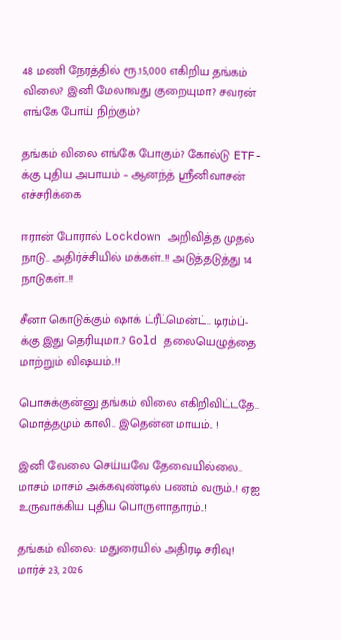48 மணி நேரத்தில் ரூ.15,000 எகிறிய தங்கம் விலை? இனி மேலாவது குறையுமா? சவரன் எங்கே போய் நிற்கும்?

தங்கம் விலை எங்கே போகும்? கோல்டு ETF-க்கு புதிய அபாயம் – ஆனந்த் ஸ்ரீனிவாசன் எச்சரிக்கை

ஈரான் போரால் Lockdown அறிவித்த முதல் நாடு.. அதிர்ச்சியில் மக்கள்..!! அடுத்தடுத்து 14 நாடுகள்..!!

சீனா கொடுக்கும் ஷாக் ட்ரீட்மென்ட்.. டிரம்ப்-க்கு இது தெரியுமா..? Gold தலையெழுத்தை மாற்றும் விஷயம்..!!

பொசுக்குன்னு தங்கம் விலை எகிறிவிட்டதே.. மொத்தமும் காலி.. இதென்ன மாயம்.. !

இனி வேலை செய்யவே தேவையில்லை.. மாசம் மாசம் அக்கவுண்டில் பணம் வரும்..! ஏஐ உருவாக்கிய புதிய பொருளாதாரம்..!

தங்கம் விலை: மதுரையில் அதிரடி சரிவு! மார்ச் 23, 2026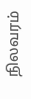நிலவரம்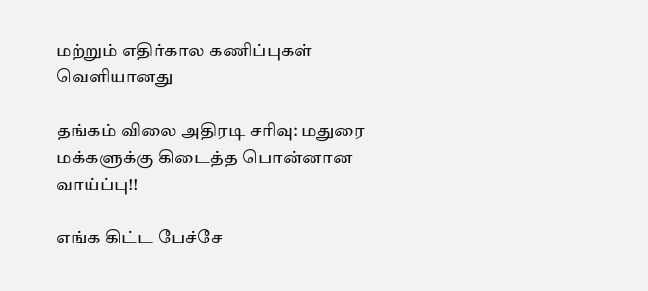மற்றும் எதிர்கால கணிப்புகள் வெளியானது

தங்கம் விலை அதிரடி சரிவு: மதுரை மக்களுக்கு கிடைத்த பொன்னான வாய்ப்பு!!

எங்க கிட்ட பேச்சே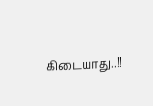கிடையாது..!!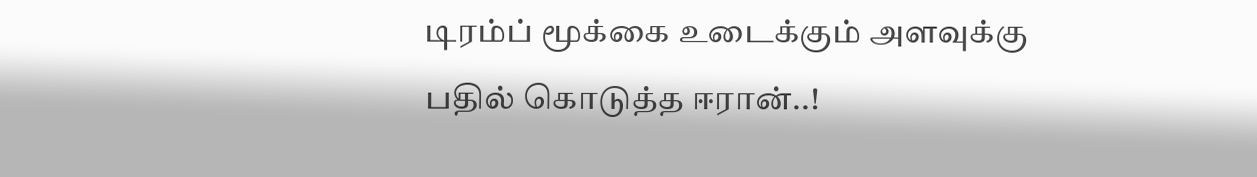டிரம்ப் மூக்கை உடைக்கும் அளவுக்கு பதில் கொடுத்த ஈரான்..!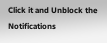Click it and Unblock the Notifications